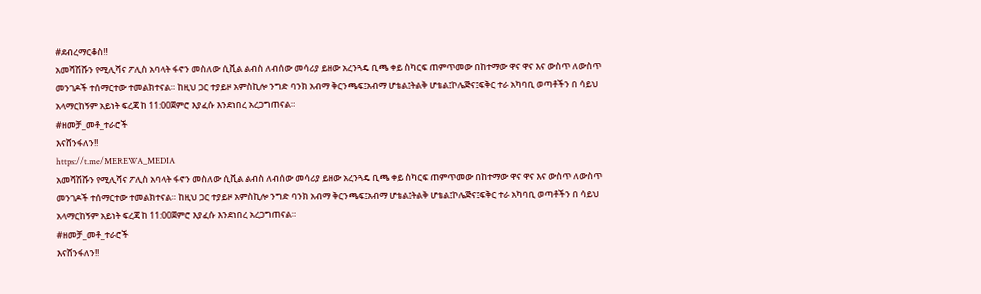#ደብረማርቆስ‼
አመሻሽሹን የሚሊሻና ፖሊስ አባላት ፋኖን መስለው ሲቪል ልብስ ለብሰው መሳሪያ ይዘው አረንጓዴ ቢጫ ቀይ ስካርፍ ጠምጥመው በከተማው ዋና ዋና እና ውስጥ ለውስጥ መንገዶች ተሰማርተው ተመልክተናል። ከዚህ ጋር ተያይዞ አምስኪሎ ንግድ ባንክ አብማ ቅርንጫፍ፤አብማ ሆቴል፤ትልቅ ሆቴል፤ኮሌጅና፤ፍቅር ተራ አካባቢ ወጣቶችን በ ሳይህ አላማርከኝም አይነት ፍረጃ ከ 11:00ጀምሮ እያፈሱ እንደነበረ አረጋግጠናል።
#ዘመቻ_መቶ_ተራሮች
እናሸንፋለን!!
https://t.me/MEREWA_MEDIA
አመሻሽሹን የሚሊሻና ፖሊስ አባላት ፋኖን መስለው ሲቪል ልብስ ለብሰው መሳሪያ ይዘው አረንጓዴ ቢጫ ቀይ ስካርፍ ጠምጥመው በከተማው ዋና ዋና እና ውስጥ ለውስጥ መንገዶች ተሰማርተው ተመልክተናል። ከዚህ ጋር ተያይዞ አምስኪሎ ንግድ ባንክ አብማ ቅርንጫፍ፤አብማ ሆቴል፤ትልቅ ሆቴል፤ኮሌጅና፤ፍቅር ተራ አካባቢ ወጣቶችን በ ሳይህ አላማርከኝም አይነት ፍረጃ ከ 11:00ጀምሮ እያፈሱ እንደነበረ አረጋግጠናል።
#ዘመቻ_መቶ_ተራሮች
እናሸንፋለን!!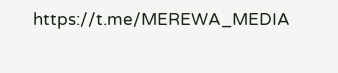https://t.me/MEREWA_MEDIA